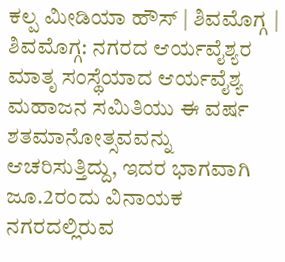ಕಲ್ಪ ಮೀಡಿಯಾ ಹೌಸ್ | ಶಿವಮೊಗ್ಗ |
ಶಿವಮೊಗ್ಗ: ನಗರದ ಆರ್ಯವೈಶ್ಯರ ಮಾತೃ ಸಂಸ್ಥೆಯಾದ ಆರ್ಯವೈಶ್ಯ ಮಹಾಜನ ಸಮಿತಿಯು ಈ ವರ್ಷ ಶತಮಾನೋತ್ಸವವನ್ನು ಆಚರಿಸುತ್ತಿದ್ದು, ಇದರ ಭಾಗವಾಗಿ ಜೂ.2ರಂದು ವಿನಾಯಕ ನಗರದಲ್ಲಿರುವ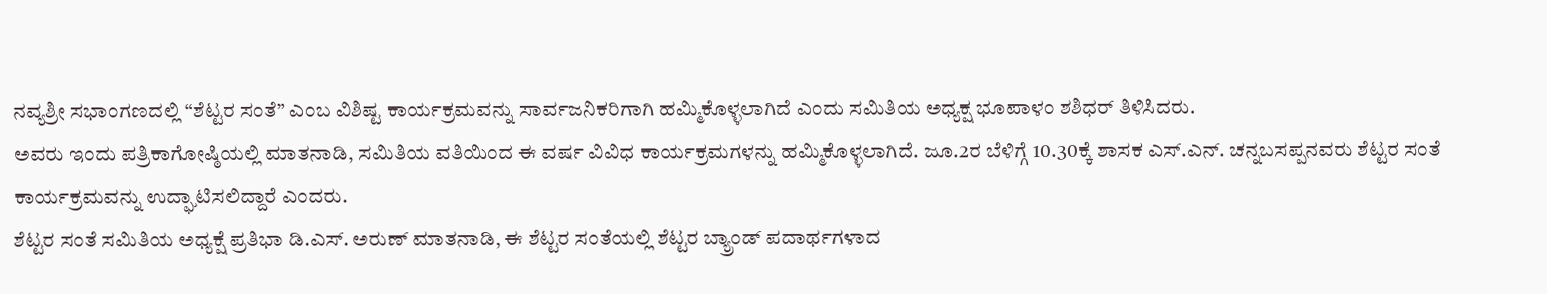ನವ್ಯಶ್ರೀ ಸಭಾಂಗಣದಲ್ಲಿ “ಶೆಟ್ಟರ ಸಂತೆ” ಎಂಬ ವಿಶಿಷ್ಟ ಕಾರ್ಯಕ್ರಮವನ್ನು ಸಾರ್ವಜನಿಕರಿಗಾಗಿ ಹಮ್ಮಿಕೊಳ್ಳಲಾಗಿದೆ ಎಂದು ಸಮಿತಿಯ ಅಧ್ಯಕ್ಷ ಭೂಪಾಳಂ ಶಶಿಧರ್ ತಿಳಿಸಿದರು.
ಅವರು ಇಂದು ಪತ್ರಿಕಾಗೋಷ್ಠಿಯಲ್ಲಿ ಮಾತನಾಡಿ, ಸಮಿತಿಯ ವತಿಯಿಂದ ಈ ವರ್ಷ ವಿವಿಧ ಕಾರ್ಯಕ್ರಮಗಳನ್ನು ಹಮ್ಮಿಕೊಳ್ಳಲಾಗಿದೆ. ಜೂ.2ರ ಬೆಳಿಗ್ಗೆ 10.30ಕ್ಕೆ ಶಾಸಕ ಎಸ್.ಎನ್. ಚನ್ನಬಸಪ್ಪನವರು ಶೆಟ್ಟರ ಸಂತೆ ಕಾರ್ಯಕ್ರಮವನ್ನು ಉದ್ಘಾಟಿಸಲಿದ್ದಾರೆ ಎಂದರು.
ಶೆಟ್ಟರ ಸಂತೆ ಸಮಿತಿಯ ಅಧ್ಯಕ್ಷೆ ಪ್ರತಿಭಾ ಡಿ.ಎಸ್. ಅರುಣ್ ಮಾತನಾಡಿ, ಈ ಶೆಟ್ಟರ ಸಂತೆಯಲ್ಲಿ ಶೆಟ್ಟರ ಬ್ಯ್ರಾಂಡ್ ಪದಾರ್ಥಗಳಾದ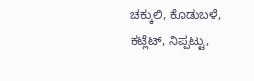ಚಕ್ಕುಲಿ, ಕೊಡುಬಳೆ, ಕಟ್ಲೆಟ್, ನಿಪ್ಪಟ್ಟು,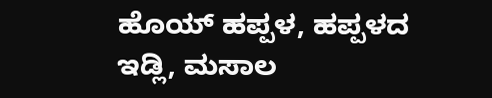ಹೊಯ್ ಹಪ್ಪಳ, ಹಪ್ಪಳದ ಇಡ್ಲಿ, ಮಸಾಲ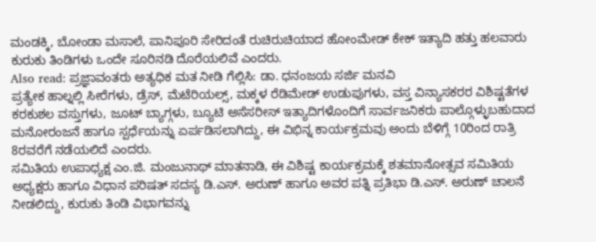ಮಂಡಕ್ಕಿ, ಬೋಂಡಾ ಮಸಾಲೆ, ಪಾನಿಪೂರಿ ಸೇರಿದಂತೆ ರುಚಿರುಚಿಯಾದ ಹೋಂಮೇಡ್ ಕೇಕ್ ಇತ್ಯಾದಿ ಹತ್ತು ಹಲವಾರು ಕುರುಕು ತಿಂಡಿಗಳು ಒಂದೇ ಸೂರಿನಡಿ ದೊರೆಯಲಿವೆ ಎಂದರು.
Also read: ಪ್ರಜ್ಞಾವಂತರು ಅತ್ಯಧಿಕ ಮತ ನೀಡಿ ಗೆಲ್ಲಿಸಿ: ಡಾ. ಧನಂಜಯ ಸರ್ಜಿ ಮನವಿ
ಪ್ರತ್ಯೇಕ ಹಾಲ್ನಲ್ಲಿ ಸೀರೆಗಳು, ಡ್ರೆಸ್, ಮೆಟೆರಿಯಲ್ಸ್, ಮಕ್ಕಳ ರೆಡಿಮೇಡ್ ಉಡುಪುಗಳು, ವಸ್ತ ವಿನ್ಯಾಸಕರರ ವಿಶಿಷ್ಟತೆಗಳ ಕರಕುಶಲ ವಸ್ತುಗಳು, ಜೂಟ್ ಬ್ಯಾಗ್ಗಳು, ಬ್ಯೂಟಿ ಅಸೆಸರೀಸ್ ಇತ್ಯಾದಿಗಳೊಂದಿಗೆ ಸಾರ್ವಜನಿಕರು ಪಾಲ್ಗೊಳ್ಳುಬಹುದಾದ ಮನೋರಂಜನೆ ಹಾಗೂ ಸ್ಪರ್ಧೆಯನ್ನು ಏರ್ಪಡಿಸಲಾಗಿದ್ದು, ಈ ವಿಭಿನ್ನ ಕಾರ್ಯಕ್ರಮವು ಅಂದು ಬೆಳಿಗ್ಗೆ 10ರಿಂದ ರಾತ್ರಿ 8ರವರೆಗೆ ನಡೆಯಲಿದೆ ಎಂದರು.
ಸಮಿತಿಯ ಉಪಾಧ್ಯಕ್ಷ ಎಂ.ಜಿ. ಮಂಜುನಾಥ್ ಮಾತನಾಡಿ, ಈ ವಿಶಿಷ್ಟ ಕಾರ್ಯಕ್ರಮಕ್ಕೆ ಶತಮಾನೋತ್ಸವ ಸಮಿತಿಯ ಅಧ್ಯಕ್ಷರು ಹಾಗೂ ವಿಧಾನ ಪರಿಷತ್ ಸದಸ್ಯ ಡಿ.ಎಸ್. ಅರುಣ್ ಹಾಗೂ ಅವರ ಪತ್ನಿ ಪ್ರತಿಭಾ ಡಿ.ಎಸ್. ಅರುಣ್ ಚಾಲನೆ ನೀಡಲಿದ್ದು, ಕುರುಕು ತಿಂಡಿ ವಿಭಾಗವನ್ನು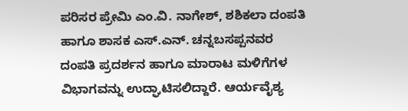ಪರಿಸರ ಪ್ರೇಮಿ ಎಂ.ವಿ. ನಾಗೇಶ್, ಶಶಿಕಲಾ ದಂಪತಿ ಹಾಗೂ ಶಾಸಕ ಎಸ್.ಎನ್. ಚನ್ನಬಸಪ್ಪನವರ ದಂಪತಿ ಪ್ರದರ್ಶನ ಹಾಗೂ ಮಾರಾಟ ಮಳಿಗೆಗಳ ವಿಭಾಗವನ್ನು ಉದ್ಘಾಟಿಸಲಿದ್ದಾರೆ. ಆರ್ಯವೈಶ್ಯ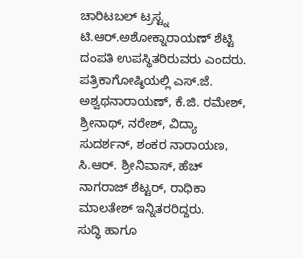ಚಾರಿಟಬಲ್ ಟ್ರಸ್ಟ್ನ ಟಿ.ಆರ್.ಅಶೋಕ್ನಾರಾಯಣ್ ಶೆಟ್ಟಿ ದಂಪತಿ ಉಪಸ್ಥಿತರಿರುವರು ಎಂದರು.
ಪತ್ರಿಕಾಗೋಷ್ಠಿಯಲ್ಲಿ ಎಸ್.ಜೆ. ಅಶ್ವಥನಾರಾಯಣ್, ಕೆ.ಜಿ. ರಮೇಶ್, ಶ್ರೀನಾಥ್, ನರೇಶ್, ವಿದ್ಯಾ ಸುದರ್ಶನ್, ಶಂಕರ ನಾರಾಯಣ, ಸಿ.ಆರ್. ಶ್ರೀನಿವಾಸ್, ಹೆಚ್ ನಾಗರಾಜ್ ಶೆಟ್ಟರ್, ರಾಧಿಕಾ ಮಾಲತೇಶ್ ಇನ್ನಿತರರಿದ್ದರು.
ಸುದ್ಧಿ ಹಾಗೂ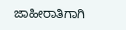ಜಾಹೀರಾತಿಗಾಗಿ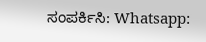ಸಂಪರ್ಕಿಸಿ: Whatsapp: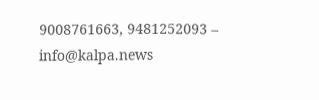9008761663, 9481252093 – info@kalpa.news